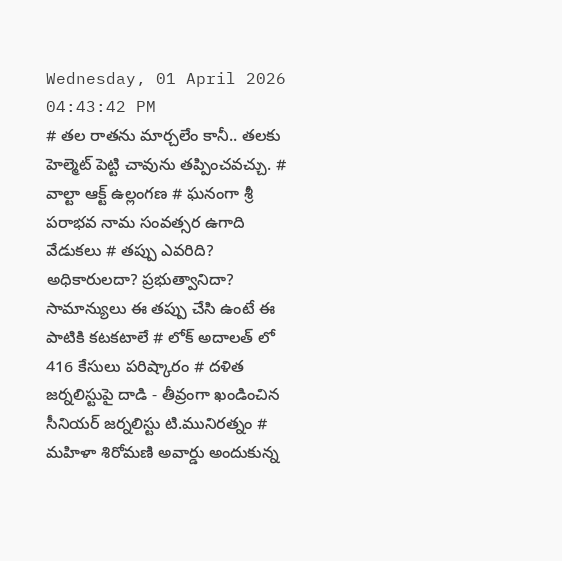Wednesday, 01 April 2026 04:43:42 PM
# తల రాతను మార్చలేం కానీ.. తలకు హెల్మెట్ పెట్టి చావును తప్పించవచ్చు. # వాల్టా ఆక్ట్ ఉల్లంగణ # ఘనంగా శ్రీ పరాభవ నామ సంవత్సర ఉగాది వేడుకలు # తప్పు ఎవరిది? అధికారులదా? ప్రభుత్వానిదా? సామాన్యులు ఈ తప్పు చేసి ఉంటే ఈ పాటికి కటకటాలే # లోక్ అదాలత్ లో 416 కేసులు పరిష్కారం # దళిత జర్నలిస్టుపై దాడి - తీవ్రంగా ఖండించిన సీనియర్ జర్నలిస్టు టి.మునిరత్నం # మహిళా శిరోమణి అవార్డు అందుకున్న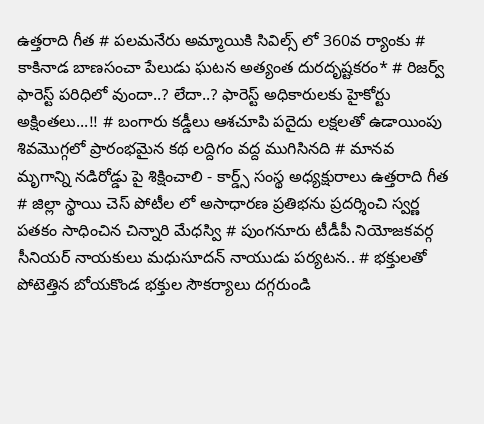ఉత్తరాది గీత # పలమనేరు అమ్మాయికి సివిల్స్ లో 360వ ర్యాంకు # కాకినాడ బాణసంచా పేలుడు ఘటన అత్యంత దురదృష్టకరం* # రిజర్వ్ ఫారెస్ట్ పరిధిలో వుందా..? లేదా..? ఫారెస్ట్ అధికారులకు హైకోర్టు అక్షింతలు...!! # బంగారు కడ్డీలు ఆశచూపి పదైదు లక్షలతో ఉడాయింపు శివమొగ్గలో ప్రారంభమైన కథ లద్దిగం వద్ద ముగిసినది # మానవ మృగాన్ని నడిరోడ్డు పై శిక్షించాలి - కార్డ్స్ సంస్థ అధ్యక్షురాలు ఉత్తరాది గీత # జిల్లా స్థాయి చెస్ పోటీల లో అసాధారణ ప్రతిభను ప్రదర్శించి స్వర్ణ పతకం సాధించిన చిన్నారి మేధస్వి # పుంగనూరు టీడీపీ నియోజకవర్గ సీనియర్ నాయకులు మధుసూదన్ నాయుడు పర్యటన.. # భక్తులతో పోటెత్తిన బోయకొండ భక్తుల సౌకర్యాలు దగ్గరుండి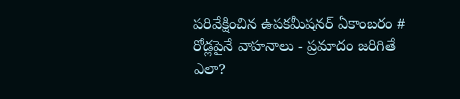పరివేక్షించిన ఉపకమీషనర్ ఏకాంబరం # రోడ్లపైనే వాహనాలు - ప్రమాదం జరిగితే ఎలా?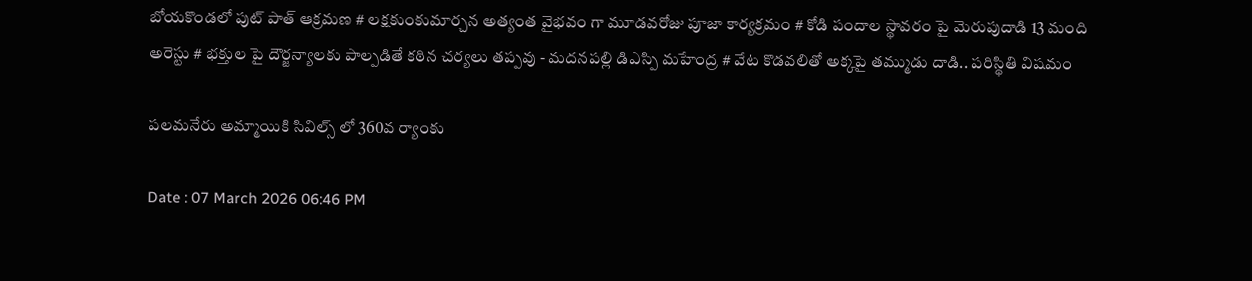బోయకొండలో పుట్ పాత్ ఆక్రమణ # లక్షకుంకుమార్చన అత్యంత వైభవం గా మూడవరోజు పూజా కార్యక్రమం # కోడి పందాల స్థావరం పై మెరుపుదాడి 13 మంది అరెస్టు # భక్తుల పై దౌర్జన్యాలకు పాల్పడితే కఠిన చర్యలు తప్పవు - మదనపల్లి డిఎస్పి మహేంద్ర # వేట కొడవలితో అక్కపై తమ్ముడు దాడి.. పరిస్థితి విషమం

పలమనేరు అమ్మాయికి సివిల్స్ లో 360వ ర్యాంకు

Date : 07 March 2026 06:46 PM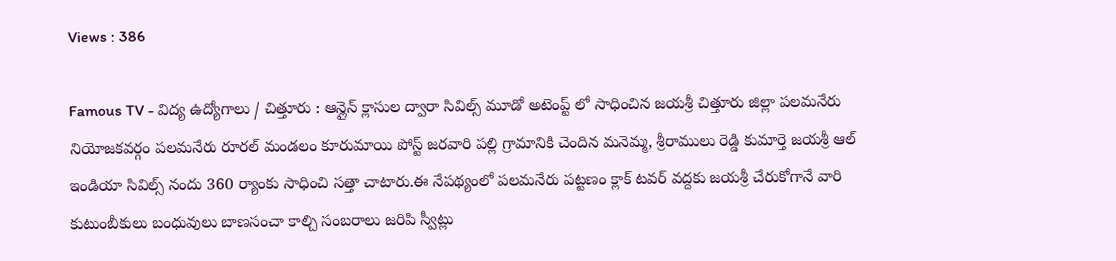Views : 386

Famous TV - విద్య ఉద్యోగాలు / చిత్తూరు : ఆన్లైన్ క్లాసుల ద్వారా సివిల్స్ మూడో అటెంప్ట్ లో సాధించిన జయశ్రీ చిత్తూరు జిల్లా పలమనేరు నియోజకవర్గం పలమనేరు రూరల్ మండలం కూరుమాయి పోస్ట్ జరవారి పల్లి గ్రామానికి చెందిన మనెమ్మ, శ్రీరాములు రెడ్డి కుమార్తె జయశ్రీ ఆల్ ఇండియా సివిల్స్ నందు 360 ర్యాంకు సాధించి సత్తా చాటారు.ఈ నేపథ్యంలో పలమనేరు పట్టణం క్లాక్ టవర్ వద్దకు జయశ్రీ చేరుకోగానే వారి కుటుంబీకులు బంధువులు బాణసంచా కాల్చి సంబరాలు జరిపి స్వీట్లు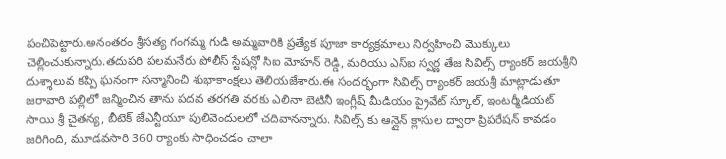పంచిపెట్టారు.అనంతరం శ్రీసత్య గంగమ్మ గుడి అమ్మవారికి ప్రత్యేక పూజా కార్యక్రమాలు నిర్వహించి మొక్కులు చెల్లించుకున్నారు.తదుపరి పలమనేరు పోలీస్ స్టేషన్లో సిఐ మోహన్ రెడ్డి, మరియు ఎస్ఐ స్వర్ణ తేజ సివిల్స్ ర్యాంకర్ జయశ్రీని దుశ్శాలువ కప్పి ఘనంగా సన్మానించి శుభాకాంక్షలు తెలియజేశారు.ఈ సందర్భంగా సివిల్స్ ర్యాంకర్ జయశ్రీ మాట్లాడుతూ జరావారి పల్లిలో జన్మించిన తాను పదవ తరగతి వరకు ఎలినా బెటినీ ఇంగ్లీష్ మీడియం ప్రైవేట్ స్కూల్, ఇంటర్మీడియట్ సాయి శ్రీ చైతన్య, బీటెక్ జేఎన్టీయూ పులివెందులలో చదివానన్నారు. సివిల్స్ కు ఆన్లైన్ క్లాసుల ద్వారా ప్రిపరేషన్ కావడం జరిగింది, మూడవసారి 360 ర్యాంకు సాధించడం చాలా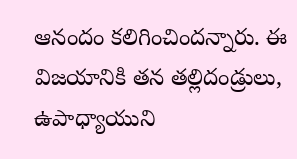ఆనందం కలిగించిందన్నారు. ఈ విజయానికి తన తల్లిదండ్రులు, ఉపాధ్యాయుని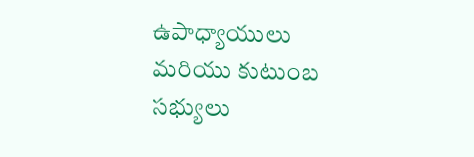ఉపాధ్యాయులు మరియు కుటుంబ సభ్యులు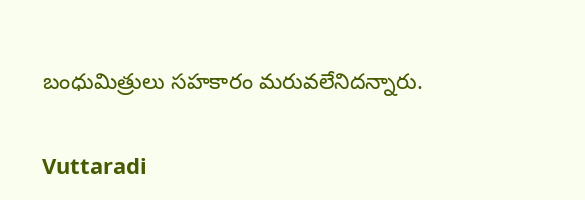బంధుమిత్రులు సహకారం మరువలేనిదన్నారు.

Vuttaradi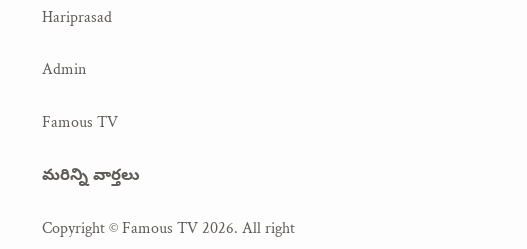Hariprasad

Admin

Famous TV

మరిన్ని వార్తలు

Copyright © Famous TV 2026. All right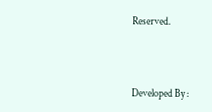Reserved.



Developed By :